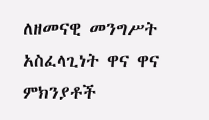ለዘመናዊ መንግሥት አስፈላጊነት ዋና ዋና ምክንያቶች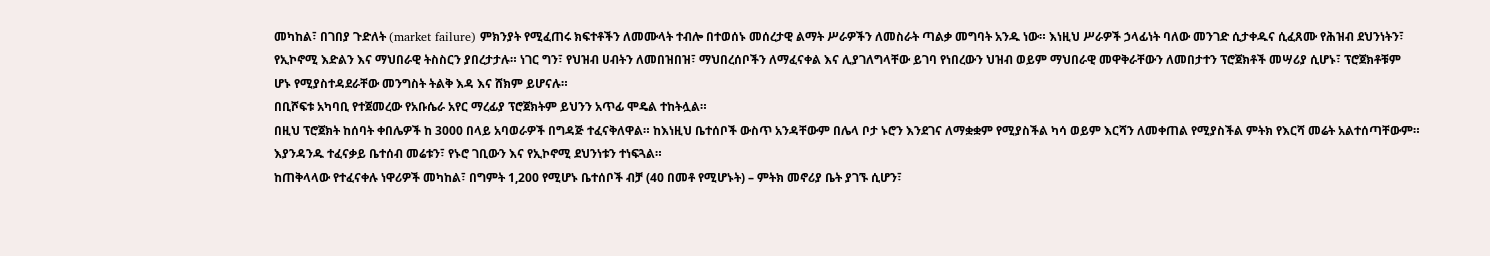መካከል፣ በገበያ ጉድለት (market failure) ምክንያት የሚፈጠሩ ክፍተቶችን ለመሙላት ተብሎ በተወሰኑ መሰረታዊ ልማት ሥራዎችን ለመስራት ጣልቃ መግባት አንዱ ነው። እነዚህ ሥራዎች ኃላፊነት ባለው መንገድ ሲታቀዱና ሲፈጸሙ የሕዝብ ደህንነትን፣ የኢኮኖሚ እድልን እና ማህበራዊ ትስስርን ያበረታታሉ። ነገር ግን፣ የህዝብ ሀብትን ለመበዝበዝ፣ ማህበረሰቦችን ለማፈናቀል እና ሊያገለግላቸው ይገባ የነበረውን ህዝብ ወይም ማህበራዊ መዋቅራቸውን ለመበታተን ፕሮጀክቶች መሣሪያ ሲሆኑ፣ ፕሮጀክቶቹም ሆኑ የሚያስተዳደራቸው መንግስት ትልቅ እዳ እና ሸክም ይሆናሉ።
በቢሾፍቱ አካባቢ የተጀመረው የአቡሴራ አየር ማረፊያ ፕሮጀክትም ይህንን አጥፊ ሞዴል ተከትሏል።
በዚህ ፕሮጀክት ከሰባት ቀበሌዎች ከ 3000 በላይ አባወራዎች በግዳጅ ተፈናቅለዋል። ከእነዚህ ቤተሰቦች ውስጥ አንዳቸውም በሌላ ቦታ ኑሮን እንደገና ለማቋቋም የሚያስችል ካሳ ወይም እርሻን ለመቀጠል የሚያስችል ምትክ የእርሻ መሬት አልተሰጣቸውም። እያንዳንዱ ተፈናቃይ ቤተሰብ መሬቱን፣ የኑሮ ገቢውን እና የኢኮኖሚ ደህንነቱን ተነፍጓል።
ከጠቅላላው የተፈናቀሉ ነዋሪዎች መካከል፣ በግምት 1,200 የሚሆኑ ቤተሰቦች ብቻ (40 በመቶ የሚሆኑት) – ምትክ መኖሪያ ቤት ያገኙ ሲሆን፣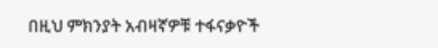በዚህ ምክንያት አብዛኛዎቹ ተፋናቃዮች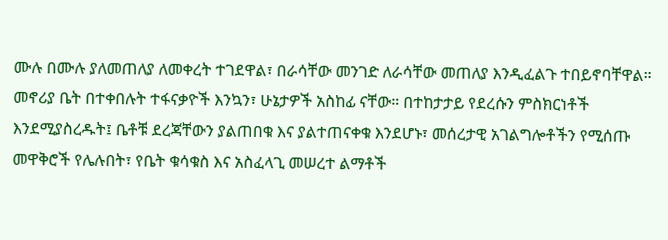ሙሉ በሙሉ ያለመጠለያ ለመቀረት ተገደዋል፣ በራሳቸው መንገድ ለራሳቸው መጠለያ እንዲፈልጉ ተበይኖባቸዋል።
መኖሪያ ቤት በተቀበሉት ተፋናቃዮች እንኳን፣ ሁኔታዎች አስከፊ ናቸው። በተከታታይ የደረሱን ምስክርነቶች እንደሚያስረዱት፤ ቤቶቹ ደረጃቸውን ያልጠበቁ እና ያልተጠናቀቁ እንደሆኑ፣ መሰረታዊ አገልግሎቶችን የሚሰጡ መዋቅሮች የሌሉበት፣ የቤት ቁሳቁስ እና አስፈላጊ መሠረተ ልማቶች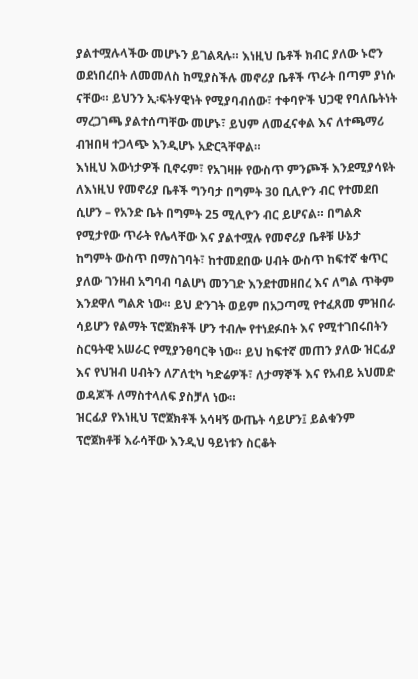ያልተሟሉላችው መሆኑን ይገልጻሉ። እነዚህ ቤቶች ክብር ያለው ኑሮን ወደነበረበት ለመመለስ ከሚያስችሉ መኖሪያ ቤቶች ጥራት በጣም ያነሱ ናቸው። ይህንን ኢ፡ፍትሃዊነት የሚያባብሰው፣ ተቀባዮች ህጋዊ የባለቤትነት ማረጋገጫ ያልተሰጣቸው መሆኑ፣ ይህም ለመፈናቀል እና ለተጫማሪ ብዝበዛ ተጋላጭ እንዲሆኑ አድርጓቸዋል።
እነዚህ እውነታዎች ቢኖሩም፣ የአገዛዙ የውስጥ ምንጮች እንደሚያሳዩት ለእነዚህ የመኖሪያ ቤቶች ግንባታ በግምት 30 ቢሊዮን ብር የተመደበ ሲሆን – የአንድ ቤት በግምት 25 ሚሊዮን ብር ይሆናል። በግልጽ የሚታየው ጥራት የሌላቸው እና ያልተሟሉ የመኖሪያ ቤቶቹ ሁኔታ ከግምት ውስጥ በማስገባት፣ ከተመደበው ሀብት ውስጥ ከፍተኛ ቁጥር ያለው ገንዘብ አግባብ ባልሆነ መንገድ እንደተመዘበረ እና ለግል ጥቅም እንደዋለ ግልጽ ነው። ይህ ድንገት ወይም በአጋጣሚ የተፈጸመ ምዝበራ ሳይሆን የልማት ፕሮጀክቶች ሆን ተብሎ የተነደፉበት እና የሚተገበሩበትን ስርዓትዊ አሠራር የሚያንፀባርቅ ነው። ይህ ከፍተኛ መጠን ያለው ዝርፊያ እና የህዝብ ሀብትን ለፖለቲካ ካድሬዎች፣ ለታማኞች እና የአብይ አህመድ ወዳጆች ለማስተላለፍ ያስቻለ ነው።
ዝርፊያ የእነዚህ ፕሮጀክቶች አሳዛኝ ውጤት ሳይሆን፤ ይልቁንም ፕሮጀክቶቹ እራሳቸው እንዲህ ዓይነቱን ስርቆት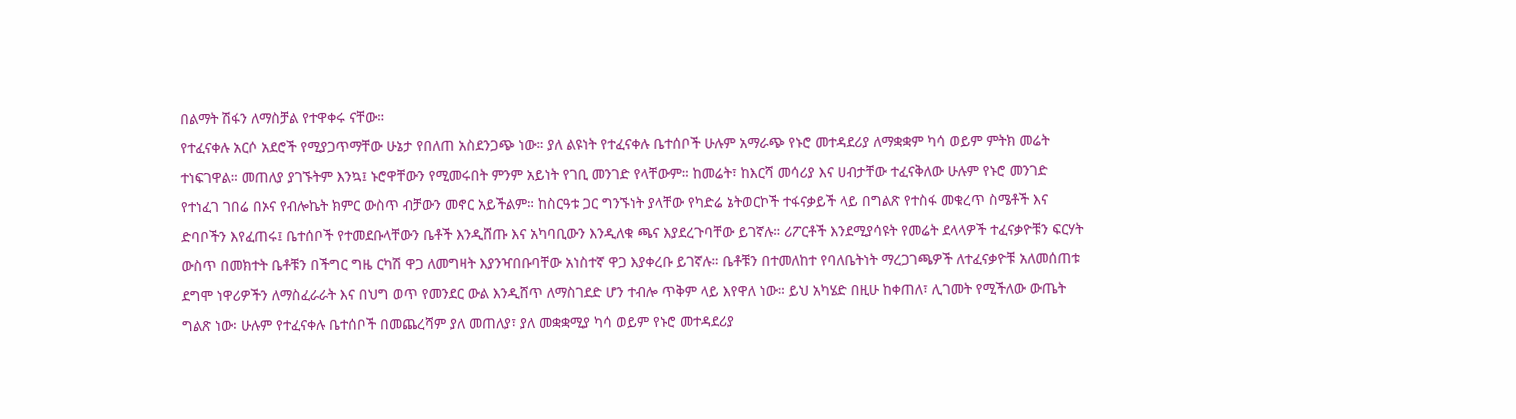በልማት ሽፋን ለማስቻል የተዋቀሩ ናቸው።
የተፈናቀሉ አርሶ አደሮች የሚያጋጥማቸው ሁኔታ የበለጠ አስደንጋጭ ነው። ያለ ልዩነት የተፈናቀሉ ቤተሰቦች ሁሉም አማራጭ የኑሮ መተዳደሪያ ለማቋቋም ካሳ ወይም ምትክ መሬት ተነፍገዋል። መጠለያ ያገኙትም እንኳ፤ ኑሮዋቸውን የሚመሩበት ምንም አይነት የገቢ መንገድ የላቸውም። ከመሬት፣ ከእርሻ መሳሪያ እና ሀብታቸው ተፈናቅለው ሁሉም የኑሮ መንገድ የተነፈገ ገበሬ በኦና የብሎኬት ክምር ውስጥ ብቻውን መኖር አይችልም። ከስርዓቱ ጋር ግንኙነት ያላቸው የካድሬ ኔትወርኮች ተፋናቃይች ላይ በግልጽ የተስፋ መቁረጥ ስሜቶች እና ድባቦችን እየፈጠሩ፤ ቤተሰቦች የተመደቡላቸውን ቤቶች እንዲሸጡ እና አካባቢውን እንዲለቁ ጫና እያደረጉባቸው ይገኛሉ። ሪፖርቶች እንደሚያሳዩት የመሬት ደላላዎች ተፈናቃዮቹን ፍርሃት ውስጥ በመክተት ቤቶቹን በችግር ግዜ ርካሽ ዋጋ ለመግዛት እያንዣበቡባቸው አነስተኛ ዋጋ እያቀረቡ ይገኛሉ። ቤቶቹን በተመለከተ የባለቤትነት ማረጋገጫዎች ለተፈናቃዮቹ አለመሰጠቱ ደግሞ ነዋሪዎችን ለማስፈራራት እና በህግ ወጥ የመንደር ውል እንዲሸጥ ለማስገደድ ሆን ተብሎ ጥቅም ላይ እየዋለ ነው። ይህ አካሄድ በዚሁ ከቀጠለ፣ ሊገመት የሚችለው ውጤት ግልጽ ነው፡ ሁሉም የተፈናቀሉ ቤተሰቦች በመጨረሻም ያለ መጠለያ፣ ያለ መቋቋሚያ ካሳ ወይም የኑሮ መተዳደሪያ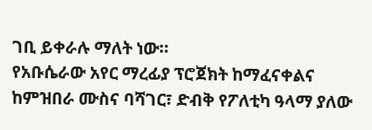ገቢ ይቀራሉ ማለት ነው።
የአቡሴራው አየር ማረፊያ ፕሮጀክት ከማፈናቀልና ከምዝበራ ሙስና ባሻገር፣ ድብቅ የፖለቲካ ዓላማ ያለው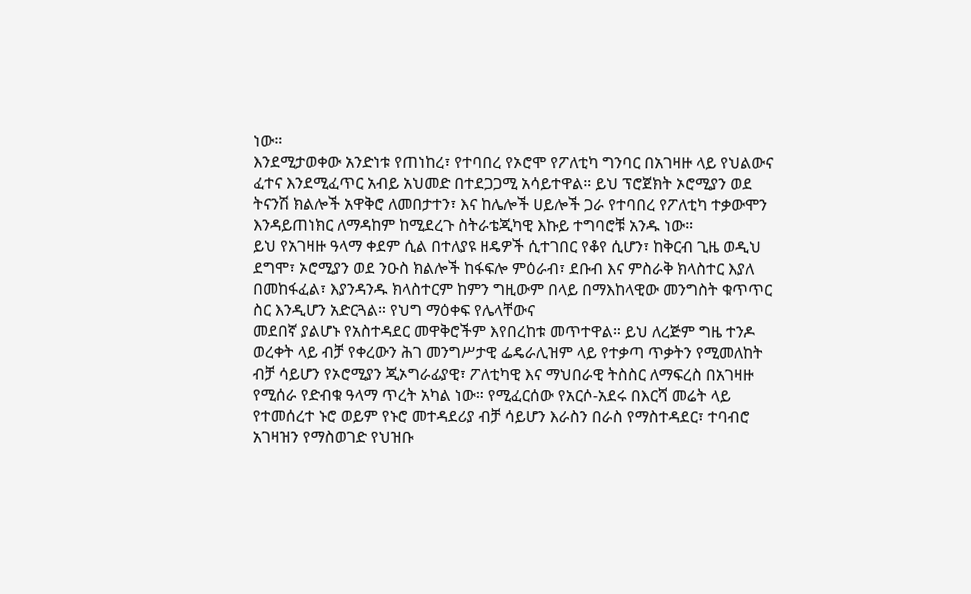ነው።
እንደሚታወቀው አንድነቱ የጠነከረ፣ የተባበረ የኦሮሞ የፖለቲካ ግንባር በአገዛዙ ላይ የህልውና ፈተና እንደሚፈጥር አብይ አህመድ በተደጋጋሚ አሳይተዋል። ይህ ፕሮጀክት ኦሮሚያን ወደ ትናንሽ ክልሎች አዋቅሮ ለመበታተን፣ እና ከሌሎች ሀይሎች ጋራ የተባበረ የፖለቲካ ተቃውሞን እንዳይጠነክር ለማዳከም ከሚደረጉ ስትራቴጂካዊ እኩይ ተግባሮቹ አንዱ ነው።
ይህ የአገዛዙ ዓላማ ቀደም ሲል በተለያዩ ዘዴዎች ሲተገበር የቆየ ሲሆን፣ ከቅርብ ጊዜ ወዲህ ደግሞ፣ ኦሮሚያን ወደ ንዑስ ክልሎች ከፋፍሎ ምዕራብ፣ ደቡብ እና ምስራቅ ክላስተር እያለ በመከፋፈል፣ እያንዳንዱ ክላስተርም ከምን ግዚውም በላይ በማእከላዊው መንግስት ቁጥጥር ስር እንዲሆን አድርጓል። የህግ ማዕቀፍ የሌላቸውና
መደበኛ ያልሆኑ የአስተዳደር መዋቅሮችም እየበረከቱ መጥተዋል። ይህ ለረጅም ግዜ ተንዶ ወረቀት ላይ ብቻ የቀረውን ሕገ መንግሥታዊ ፌዴራሊዝም ላይ የተቃጣ ጥቃትን የሚመለከት ብቻ ሳይሆን የኦሮሚያን ጂኦግራፊያዊ፣ ፖለቲካዊ እና ማህበራዊ ትስስር ለማፍረስ በአገዛዙ የሚሰራ የድብቁ ዓላማ ጥረት አካል ነው። የሚፈርሰው የአርሶ-አደሩ በእርሻ መሬት ላይ የተመሰረተ ኑሮ ወይም የኑሮ መተዳደሪያ ብቻ ሳይሆን እራስን በራስ የማስተዳደር፣ ተባብሮ አገዛዝን የማስወገድ የህዝቡ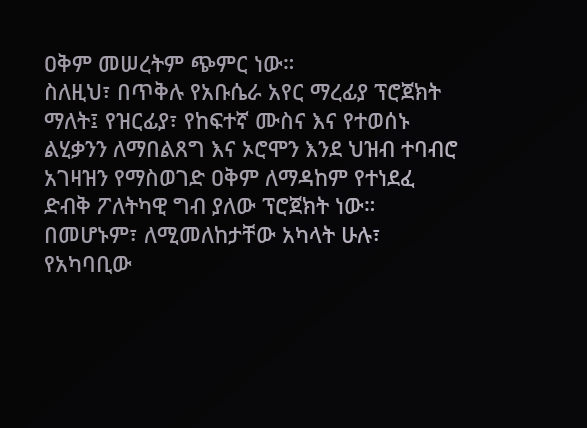ዐቅም መሠረትም ጭምር ነው።
ስለዚህ፣ በጥቅሉ የአቡሴራ አየር ማረፊያ ፕሮጀክት ማለት፤ የዝርፊያ፣ የከፍተኛ ሙስና እና የተወሰኑ ልሂቃንን ለማበልጸግ እና ኦሮሞን እንደ ህዝብ ተባብሮ አገዛዝን የማስወገድ ዐቅም ለማዳከም የተነደፈ ድብቅ ፖለትካዊ ግብ ያለው ፕሮጀክት ነው። በመሆኑም፣ ለሚመለከታቸው አካላት ሁሉ፣ የአካባቢው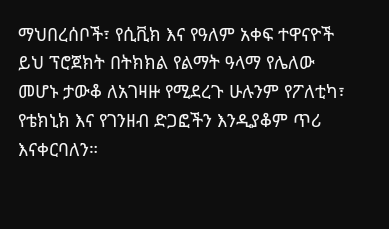ማህበረሰቦች፣ የሲቪክ እና የዓለም አቀፍ ተዋናዮች ይህ ፕሮጀክት በትክክል የልማት ዓላማ የሌለው መሆኑ ታውቆ ለአገዛዙ የሚደረጉ ሁሉንም የፖለቲካ፣ የቴክኒክ እና የገንዘብ ድጋፎችን እንዲያቆም ጥሪ እናቀርባለን።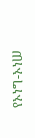የኦነግ-ኦነሠ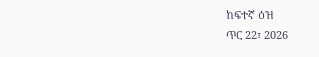ከፍተኛ ዕዝ
ጥር 22፣ 2026